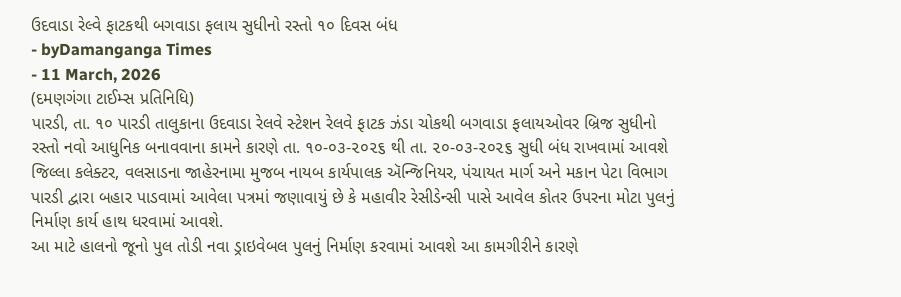ઉદવાડા રેલ્વે ફાટકથી બગવાડા ફલાય સુધીનો રસ્તો ૧૦ દિવસ બંધ
- byDamanganga Times
- 11 March, 2026
(દમણગંગા ટાઈમ્સ પ્રતિનિધિ)
પારડી, તા. ૧૦ પારડી તાલુકાના ઉદવાડા રેલવે સ્ટેશન રેલવે ફાટક ઝંડા ચોકથી બગવાડા ફલાયઓવર બ્રિજ સુધીનો રસ્તો નવો આધુનિક બનાવવાના કામને કારણે તા. ૧૦-૦૩-૨૦૨૬ થી તા. ૨૦-૦૩-૨૦૨૬ સુધી બંધ રાખવામાં આવશે જિલ્લા કલેક્ટર, વલસાડના જાહેરનામા મુજબ નાયબ કાર્યપાલક ઍન્જિનિયર, પંચાયત માર્ગ અને મકાન પેટા વિભાગ પારડી દ્વારા બહાર પાડવામાં આવેલા પત્રમાં જણાવાયું છે કે મહાવીર રેસીડેન્સી પાસે આવેલ કોતર ઉપરના મોટા પુલનું નિર્માણ કાર્ય હાથ ધરવામાં આવશે.
આ માટે હાલનો જૂનો પુલ તોડી નવા ડ્રાઇવેબલ પુલનું નિર્માણ કરવામાં આવશે આ કામગીરીને કારણે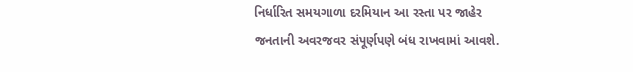નિર્ધારિત સમયગાળા દરમિયાન આ રસ્તા પર જાહેર જનતાની અવરજવર સંપૂર્ણપણે બંધ રાખવામાં આવશે.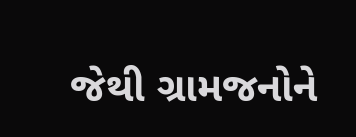જેથી ગ્રામજનોને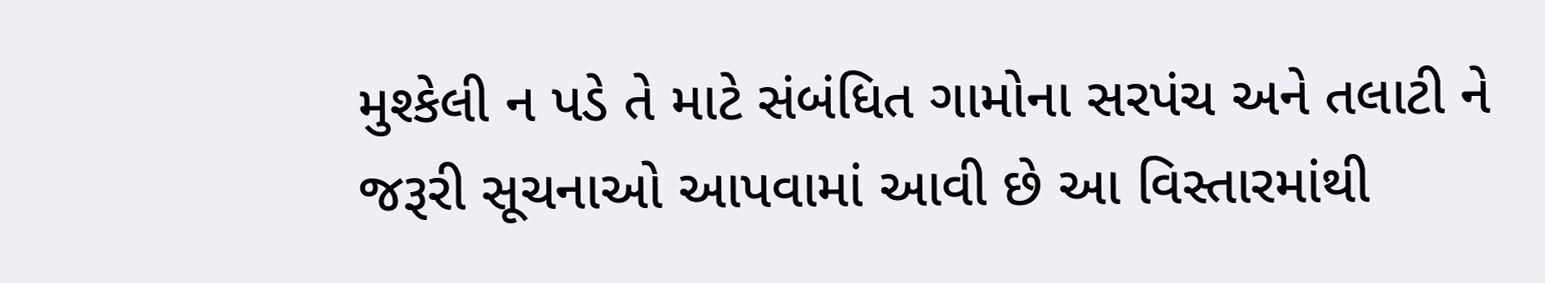મુશ્કેલી ન પડે તે માટે સંબંધિત ગામોના સરપંચ અને તલાટી ને જરૂરી સૂચનાઓ આપવામાં આવી છે આ વિસ્તારમાંથી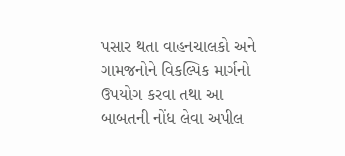પસાર થતા વાહનચાલકો અને ગામજનોને વિકલ્પિક માર્ગનો ઉપયોગ કરવા તથા આ બાબતની નોંધ લેવા અપીલ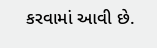કરવામાં આવી છે.